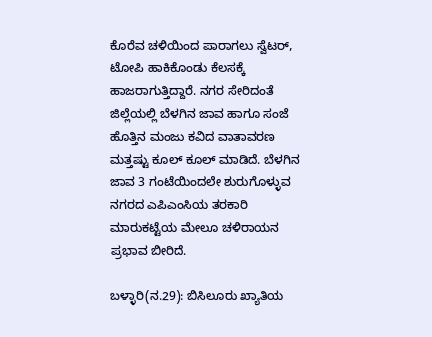ಕೊರೆವ ಚಳಿಯಿಂದ ಪಾರಾಗಲು ಸ್ವೆಟರ್, ಟೋಪಿ ಹಾಕಿಕೊಂಡು ಕೆಲಸಕ್ಕೆ ಹಾಜರಾಗುತ್ತಿದ್ದಾರೆ. ನಗರ ಸೇರಿದಂತೆ ಜಿಲ್ಲೆಯಲ್ಲಿ ಬೆಳಗಿನ ಜಾವ ಹಾಗೂ ಸಂಜೆ ಹೊತ್ತಿನ ಮಂಜು ಕವಿದ ವಾತಾವರಣ ಮತ್ತಷ್ಟು ಕೂಲ್‌ ಕೂಲ್ ಮಾಡಿದೆ. ಬೆಳಗಿನ ಜಾವ 3 ಗಂಟೆಯಿಂದಲೇ ಶುರುಗೊಳ್ಳುವ ನಗರದ ಎಪಿಎಂಸಿಯ ತರಕಾರಿ ಮಾರುಕಟ್ಟೆಯ ಮೇಲೂ ಚಳಿರಾಯನ ಪ್ರಭಾವ ಬೀರಿದೆ.

ಬಳ್ಳಾರಿ(ನ.29): ಬಿಸಿಲೂರು ಖ್ಯಾತಿಯ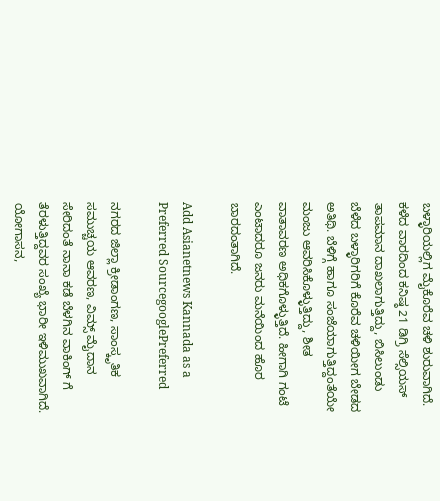ಬಳ್ಳಾರಿಯಲ್ಲಿಗ ಮೈಕೊರೆವ ಚಳಿ ಶುರುವಾಗಿದೆ. ಕಳೆದ ವಾರದಿಂದ ಕನಿಷ್ಠ 21 ಡಿಗ್ರಿ ಸೆಲ್ಸಿಯಸ್ ತಾಪಮಾನ ದಾಖಲಾಗುತ್ತಿದ್ದು, ಬಿಸಿಲುಂಡು ಬೆಳೆದ ಬಳ್ಳಾರಿಗರಿಗೆ ಕೊರೆವ ಚಳಿಯೀಗ ಬೇಡದ ಅತಿಥಿ. ಬೆಳಿಗ್ಗೆ ಹಾಗೂ ಸಂಜೆಯಾಗುತ್ತಿದ್ದಂತೆಯೇ ಮಂಜು ಆವರಿಸಿಕೊಳ್ಳುತ್ತಿದ್ದು, ಶೀತ ವಾತಾವರಣ ಅಧಿಕಗೊಳ್ಳುತ್ತಿದೆ. ಹೀಗಾಗಿ ಗಂಟೆ ಎಂಟಾದರೂ ಜನರು ಮನೆಯಿಂದ ಹೊರ ಬಾರದಂತಾಗಿದೆ.

Add Asianetnews Kannada as a Preferred SourcegooglePreferred

ನಗರದ ಜಿಲ್ಲಾ ಕ್ರೀಡಾಂಗಣ, ಸಾಂಸ್ಕೃತಿಕ ಸಮುಚ್ಚಯ ಆವರಣ, ವಿಮ್ಸ್ ಮೈದಾನ ಸೇರಿದಂತೆ ನಾನಾ ಕಡೆ ಬೆಳಗಿನ ವಾಕಿಂಗ್ ಗೆ ತೆರಳುತ್ತಿದ್ದವರ ಸಂಖ್ಯೆ ಭಾರೀ ಇಳಿಮುಖವಾಗಿದೆ. ಯೋಗಾಸನ,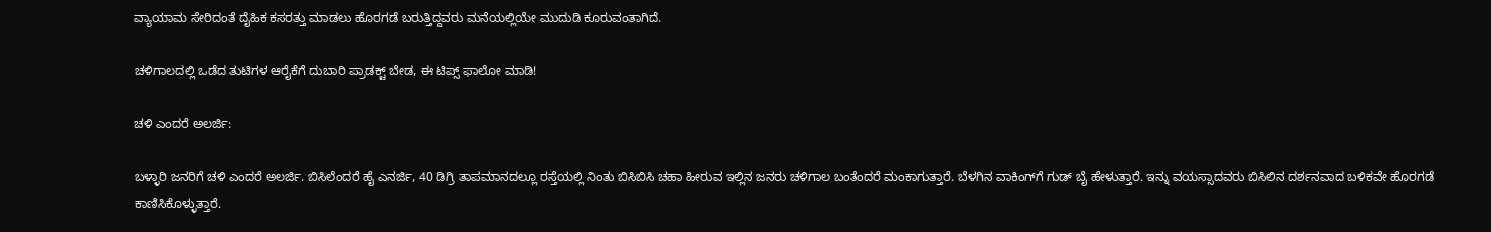ವ್ಯಾಯಾಮ ಸೇರಿದಂತೆ ದೈಹಿಕ ಕಸರತ್ತು ಮಾಡಲು ಹೊರಗಡೆ ಬರುತ್ತಿದ್ದವರು ಮನೆಯಲ್ಲಿಯೇ ಮುದುಡಿ ಕೂರುವಂತಾಗಿದೆ.

ಚಳಿಗಾಲದಲ್ಲಿ ಒಡೆದ ತುಟಿಗಳ ಆರೈಕೆಗೆ ದುಬಾರಿ ಪ್ರಾಡಕ್ಟ್ ಬೇಡ, ಈ ಟಿಪ್ಸ್ ಫಾಲೋ ಮಾಡಿ!

ಚಳಿ ಎಂದರೆ ಅಲರ್ಜಿ:

ಬಳ್ಳಾರಿ ಜನರಿಗೆ ಚಳಿ ಎಂದರೆ ಅಲರ್ಜಿ. ಬಿಸಿಲೆಂದರೆ ಹೈ ಎನರ್ಜಿ, 40 ಡಿಗ್ರಿ ತಾಪಮಾನದಲ್ಲೂ ರಸ್ತೆಯಲ್ಲಿ ನಿಂತು ಬಿಸಿಬಿಸಿ ಚಹಾ ಹೀರುವ ಇಲ್ಲಿನ ಜನರು ಚಳಿಗಾಲ ಬಂತೆಂದರೆ ಮಂಕಾಗುತ್ತಾರೆ. ಬೆಳಗಿನ ವಾಕಿಂಗ್‌ಗೆ ಗುಡ್ ಬೈ ಹೇಳುತ್ತಾರೆ. ಇನ್ನು ವಯಸ್ಸಾದವರು ಬಿಸಿಲಿನ ದರ್ಶನವಾದ ಬಳಿಕವೇ ಹೊರಗಡೆ ಕಾಣಿಸಿಕೊಳ್ಳುತ್ತಾರೆ.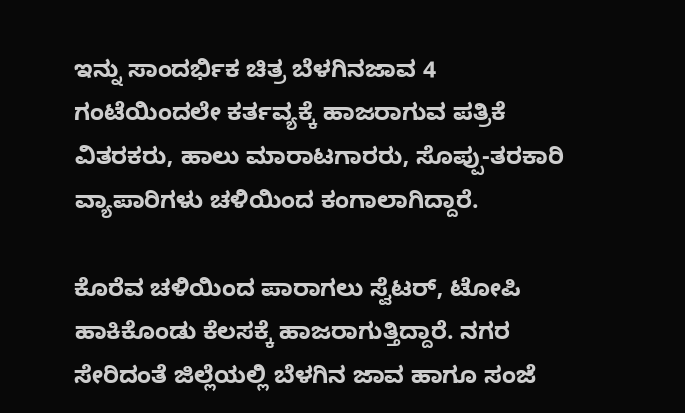ಇನ್ನು ಸಾಂದರ್ಭಿಕ ಚಿತ್ರ ಬೆಳಗಿನಜಾವ 4 ಗಂಟೆಯಿಂದಲೇ ಕರ್ತವ್ಯಕ್ಕೆ ಹಾಜರಾಗುವ ಪತ್ರಿಕೆ ವಿತರಕರು, ಹಾಲು ಮಾರಾಟಗಾರರು, ಸೊಪ್ಪು-ತರಕಾರಿ ವ್ಯಾಪಾರಿಗಳು ಚಳಿಯಿಂದ ಕಂಗಾಲಾಗಿದ್ದಾರೆ.

ಕೊರೆವ ಚಳಿಯಿಂದ ಪಾರಾಗಲು ಸ್ವೆಟರ್, ಟೋಪಿ ಹಾಕಿಕೊಂಡು ಕೆಲಸಕ್ಕೆ ಹಾಜರಾಗುತ್ತಿದ್ದಾರೆ. ನಗರ ಸೇರಿದಂತೆ ಜಿಲ್ಲೆಯಲ್ಲಿ ಬೆಳಗಿನ ಜಾವ ಹಾಗೂ ಸಂಜೆ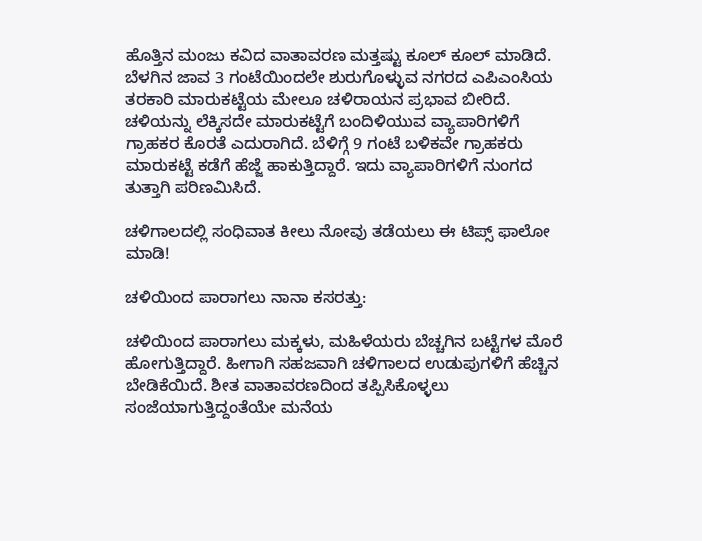ಹೊತ್ತಿನ ಮಂಜು ಕವಿದ ವಾತಾವರಣ ಮತ್ತಷ್ಟು ಕೂಲ್‌ ಕೂಲ್ ಮಾಡಿದೆ. ಬೆಳಗಿನ ಜಾವ 3 ಗಂಟೆಯಿಂದಲೇ ಶುರುಗೊಳ್ಳುವ ನಗರದ ಎಪಿಎಂಸಿಯ ತರಕಾರಿ ಮಾರುಕಟ್ಟೆಯ ಮೇಲೂ ಚಳಿರಾಯನ ಪ್ರಭಾವ ಬೀರಿದೆ. ಚಳಿಯನ್ನು ಲೆಕ್ಕಿಸದೇ ಮಾರುಕಟ್ಟೆಗೆ ಬಂದಿಳಿಯುವ ವ್ಯಾಪಾರಿಗಳಿಗೆ ಗ್ರಾಹಕರ ಕೊರತೆ ಎದುರಾಗಿದೆ. ಬೆಳಿಗ್ಗೆ 9 ಗಂಟೆ ಬಳಿಕವೇ ಗ್ರಾಹಕರು ಮಾರುಕಟ್ಟೆ ಕಡೆಗೆ ಹೆಜ್ಜೆ ಹಾಕುತ್ತಿದ್ದಾರೆ. ಇದು ವ್ಯಾಪಾರಿಗಳಿಗೆ ನುಂಗದ ತುತ್ತಾಗಿ ಪರಿಣಮಿಸಿದೆ.

ಚಳಿಗಾಲದಲ್ಲಿ ಸಂಧಿವಾತ ಕೀಲು ನೋವು ತಡೆಯಲು ಈ ಟಿಪ್ಸ್ ಫಾಲೋ ಮಾಡಿ!

ಚಳಿಯಿಂದ ಪಾರಾಗಲು ನಾನಾ ಕಸರತ್ತು:

ಚಳಿಯಿಂದ ಪಾರಾಗಲು ಮಕ್ಕಳು, ಮಹಿಳೆಯರು ಬೆಚ್ಚಗಿನ ಬಟ್ಟೆಗಳ ಮೊರೆ ಹೋಗುತ್ತಿದ್ದಾರೆ. ಹೀಗಾಗಿ ಸಹಜವಾಗಿ ಚಳಿಗಾಲದ ಉಡುಪುಗಳಿಗೆ ಹೆಚ್ಚಿನ ಬೇಡಿಕೆಯಿದೆ. ಶೀತ ವಾತಾವರಣದಿಂದ ತಪ್ಪಿಸಿಕೊಳ್ಳಲು ಸಂಜೆಯಾಗುತ್ತಿದ್ದಂತೆಯೇ ಮನೆಯ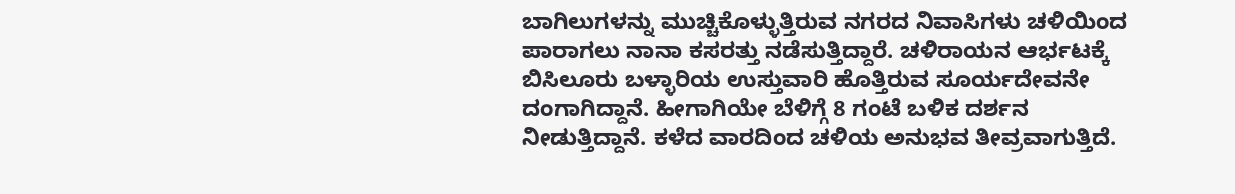ಬಾಗಿಲುಗಳನ್ನು ಮುಚ್ಚಿಕೊಳ್ಳುತ್ತಿರುವ ನಗರದ ನಿವಾಸಿಗಳು ಚಳಿಯಿಂದ ಪಾರಾಗಲು ನಾನಾ ಕಸರತ್ತು ನಡೆಸುತ್ತಿದ್ದಾರೆ. ಚಳಿರಾಯನ ಆರ್ಭಟಕ್ಕೆ ಬಿಸಿಲೂರು ಬಳ್ಳಾರಿಯ ಉಸ್ತುವಾರಿ ಹೊತ್ತಿರುವ ಸೂರ್ಯದೇವನೇ ದಂಗಾಗಿದ್ದಾನೆ. ಹೀಗಾಗಿಯೇ ಬೆಳಿಗ್ಗೆ 8 ಗಂಟೆ ಬಳಿಕ ದರ್ಶನ ನೀಡುತ್ತಿದ್ದಾನೆ. ಕಳೆದ ವಾರದಿಂದ ಚಳಿಯ ಅನುಭವ ತೀವ್ರವಾಗುತ್ತಿದೆ.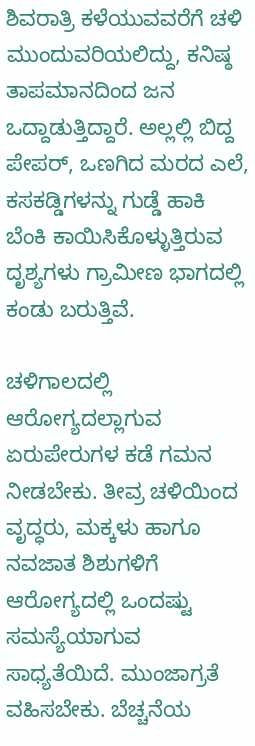ಶಿವರಾತ್ರಿ ಕಳೆಯುವವರೆಗೆ ಚಳಿ ಮುಂದುವರಿಯಲಿದ್ದು, ಕನಿಷ್ಠ ತಾಪಮಾನದಿಂದ ಜನ ಒದ್ದಾಡುತ್ತಿದ್ದಾರೆ. ಅಲ್ಲಲ್ಲಿ ಬಿದ್ದ ಪೇಪರ್, ಒಣಗಿದ ಮರದ ಎಲೆ, ಕಸಕಡ್ಡಿಗಳನ್ನು ಗುಡ್ಡೆ ಹಾಕಿ ಬೆಂಕಿ ಕಾಯಿಸಿಕೊಳ್ಳುತ್ತಿರುವ ದೃಶ್ಯಗಳು ಗ್ರಾಮೀಣ ಭಾಗದಲ್ಲಿ ಕಂಡು ಬರುತ್ತಿವೆ.

ಚಳಿಗಾಲದಲ್ಲಿ ಆರೋಗ್ಯದಲ್ಲಾಗುವ ಏರುಪೇರುಗಳ ಕಡೆ ಗಮನ ನೀಡಬೇಕು. ತೀವ್ರ ಚಳಿಯಿಂದ ವೃದ್ಧರು, ಮಕ್ಕಳು ಹಾಗೂ ನವಜಾತ ಶಿಶುಗಳಿಗೆ ಆರೋಗ್ಯದಲ್ಲಿ ಒಂದಷ್ಟು ಸಮಸ್ಯೆಯಾಗುವ ಸಾಧ್ಯತೆಯಿದೆ. ಮುಂಜಾಗ್ರತೆ ವಹಿಸಬೇಕು. ಬೆಚ್ಚನೆಯ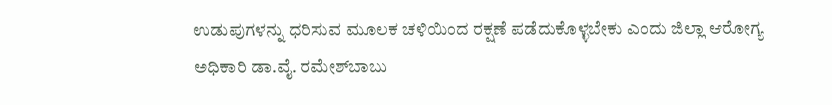ಉಡುಪುಗಳನ್ನು ಧರಿಸುವ ಮೂಲಕ ಚಳಿಯಿಂದ ರಕ್ಷಣೆ ಪಡೆದುಕೊಳ್ಳಬೇಕು ಎಂದು ಜಿಲ್ಲಾ ಆರೋಗ್ಯ ಅಧಿಕಾರಿ ಡಾ.ವೈ. ರಮೇಶ್‌ಬಾಬು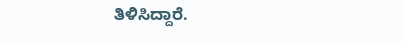ತಿಳಿಸಿದ್ದಾರೆ.